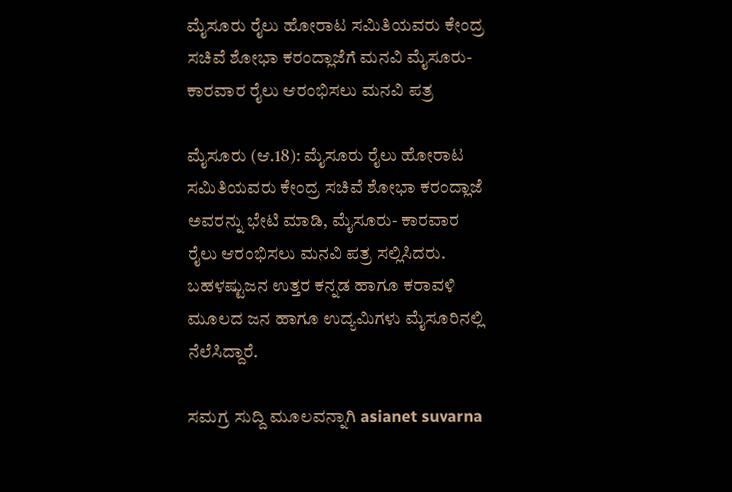ಮೈಸೂರು ರೈಲು ಹೋರಾಟ ಸಮಿತಿಯವರು ಕೇಂದ್ರ ಸಚಿವೆ ಶೋಭಾ ಕರಂದ್ಲಾಜೆಗೆ ಮನವಿ ಮೈಸೂರು- ಕಾರವಾರ ರೈಲು ಆರಂಭಿಸಲು ಮನವಿ ಪತ್ರ

ಮೈಸೂರು (ಆ.18): ಮೈಸೂರು ರೈಲು ಹೋರಾಟ ಸಮಿತಿಯವರು ಕೇಂದ್ರ ಸಚಿವೆ ಶೋಭಾ ಕರಂದ್ಲಾಜೆ ಅವರನ್ನು ಭೇಟಿ ಮಾಡಿ, ಮೈಸೂರು- ಕಾರವಾರ ರೈಲು ಆರಂಭಿಸಲು ಮನವಿ ಪತ್ರ ಸಲ್ಲಿಸಿದರು. ಬಹಳಷ್ಟುಜನ ಉತ್ತರ ಕನ್ನಡ ಹಾಗೂ ಕರಾವಳಿ ಮೂಲದ ಜನ ಹಾಗೂ ಉದ್ಯಮಿಗಳು ಮೈಸೂರಿನಲ್ಲಿ ನೆಲೆಸಿದ್ದಾರೆ.

ಸಮಗ್ರ ಸುದ್ದಿ ಮೂಲವನ್ನಾಗಿ asianet suvarna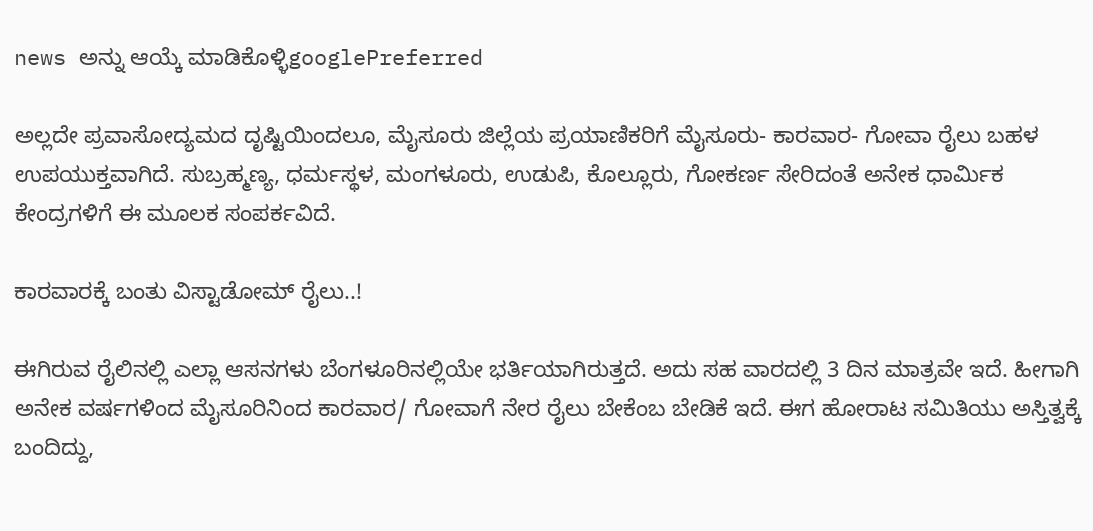news ಅನ್ನು ಆಯ್ಕೆ ಮಾಡಿಕೊಳ್ಳಿgooglePreferred

ಅಲ್ಲದೇ ಪ್ರವಾಸೋದ್ಯಮದ ದೃಷ್ಟಿಯಿಂದಲೂ, ಮೈಸೂರು ಜಿಲ್ಲೆಯ ಪ್ರಯಾಣಿಕರಿಗೆ ಮೈಸೂರು- ಕಾರವಾರ- ಗೋವಾ ರೈಲು ಬಹಳ ಉಪಯುಕ್ತವಾಗಿದೆ. ಸುಬ್ರಹ್ಮಣ್ಯ, ಧರ್ಮಸ್ಥಳ, ಮಂಗಳೂರು, ಉಡುಪಿ, ಕೊಲ್ಲೂರು, ಗೋಕರ್ಣ ಸೇರಿದಂತೆ ಅನೇಕ ಧಾರ್ಮಿಕ ಕೇಂದ್ರಗಳಿಗೆ ಈ ಮೂಲಕ ಸಂಪರ್ಕವಿದೆ.

ಕಾರವಾರಕ್ಕೆ ಬಂತು ವಿಸ್ಟಾಡೋಮ್‌ ರೈಲು..!

ಈಗಿರುವ ರೈಲಿನಲ್ಲಿ ಎಲ್ಲಾ ಆಸನಗಳು ಬೆಂಗಳೂರಿನಲ್ಲಿಯೇ ಭರ್ತಿಯಾಗಿರುತ್ತದೆ. ಅದು ಸಹ ವಾರದಲ್ಲಿ 3 ದಿನ ಮಾತ್ರವೇ ಇದೆ. ಹೀಗಾಗಿ ಅನೇಕ ವರ್ಷಗಳಿಂದ ಮೈಸೂರಿನಿಂದ ಕಾರವಾರ/ ಗೋವಾಗೆ ನೇರ ರೈಲು ಬೇಕೆಂಬ ಬೇಡಿಕೆ ಇದೆ. ಈಗ ಹೋರಾಟ ಸಮಿತಿಯು ಅಸ್ತಿತ್ವಕ್ಕೆ ಬಂದಿದ್ದು,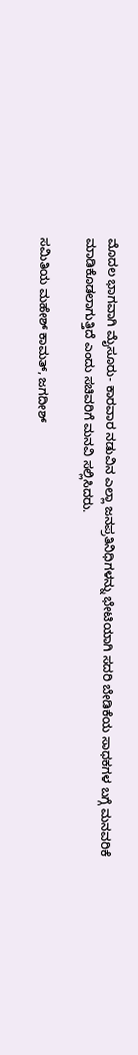ಮೊದಲ ಭಾಗವಾಗಿ ಮೈಸೂರು- ಕಾರವಾರ ನಡುವಿನ ಎಲ್ಲಾ ಜನಪ್ರತಿನಿಧಿಗಳನ್ನು ಭೇಟಿಯಾಗಿ ಸದರಿ ಬೇಡಿಕೆಯ ಸಾಧಕಗಳ ಬಗ್ಗೆ ಮನವರಿಕೆ ಮಾಡಿಕೊಡಲಾಗುತ್ತಿದೆ ಎಂದು ಸಚಿವರಿಗೆ ಮನವಿ ಸಲ್ಲಿಸಿದರು.

ಸಮಿತಿಯ ಮಹೇಶ್‌ ಕಾಮತ್‌, ಜಗದೀಶ್‌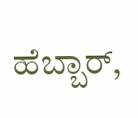ಹೆಬ್ಬಾರ್‌,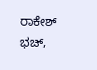ರಾಕೇಶ್‌ ಭಚ್‌,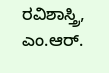ರವಿಶಾಸ್ತ್ರಿ, ಎಂ.ಆರ್‌.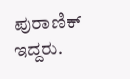ಪುರಾಣಿಕ್‌ ಇದ್ದರು.